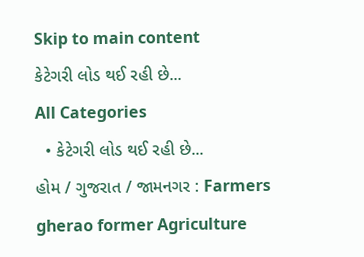Skip to main content
કેટેગરી લોડ થઈ રહી છે...
All Categories
  • કેટેગરી લોડ થઈ રહી છે...
હોમ / ગુજરાત / જામનગર : Farmers gherao former Agriculture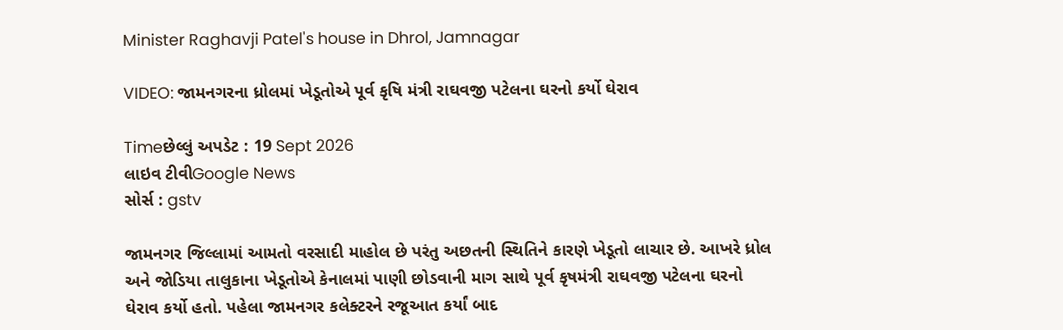Minister Raghavji Patel's house in Dhrol, Jamnagar

VIDEO: જામનગરના ધ્રોલમાં ખેડૂતોએ પૂર્વ કૃષિ મંત્રી રાઘવજી પટેલના ઘરનો કર્યો ઘેરાવ

Timeછેલ્લું અપડેટ : 19 Sept 2026
લાઇવ ટીવીGoogle News
સોર્સ : gstv

જામનગર જિલ્લામાં આમતો વરસાદી માહોલ છે પરંતુ અછતની સ્થિતિને કારણે ખેડૂતો લાચાર છે. આખરે ધ્રોલ અને જોડિયા તાલુકાના ખેડૂતોએ કેનાલમાં પાણી છોડવાની માગ સાથે પૂર્વ કૃષમંત્રી રાઘવજી પટેલના ઘરનો ઘેરાવ કર્યો હતો. પહેલા જામનગર કલેક્ટરને રજૂઆત કર્યાં બાદ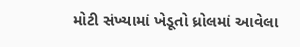મોટી સંખ્યામાં ખેડૂતો ધ્રોલમાં આવેલા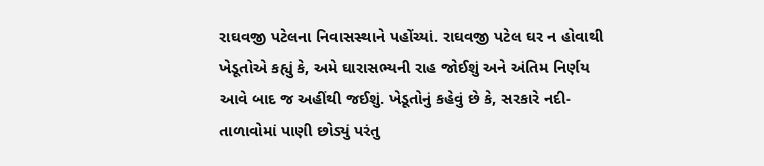રાઘવજી પટેલના નિવાસસ્થાને પહોંચ્યાં. રાઘવજી પટેલ ઘર ન હોવાથી ખેડૂતોએ કહ્યું કે, અમે ઘારાસભ્યની રાહ જોઈશું અને અંતિમ નિર્ણય આવે બાદ જ અહીંથી જઈશું. ખેડૂતોનું કહેવું છે કે, સરકારે નદી-તાળાવોમાં પાણી છોડ્યું પરંતુ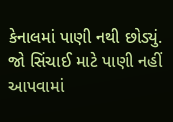કેનાલમાં પાણી નથી છોડ્યું. જો સિંચાઈ માટે પાણી નહીં આપવામાં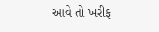આવે તો ખરીફ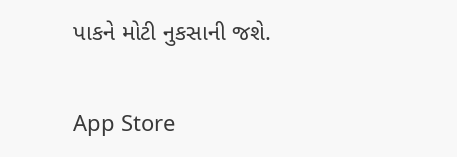પાકને મોટી નુકસાની જશે.

App Store